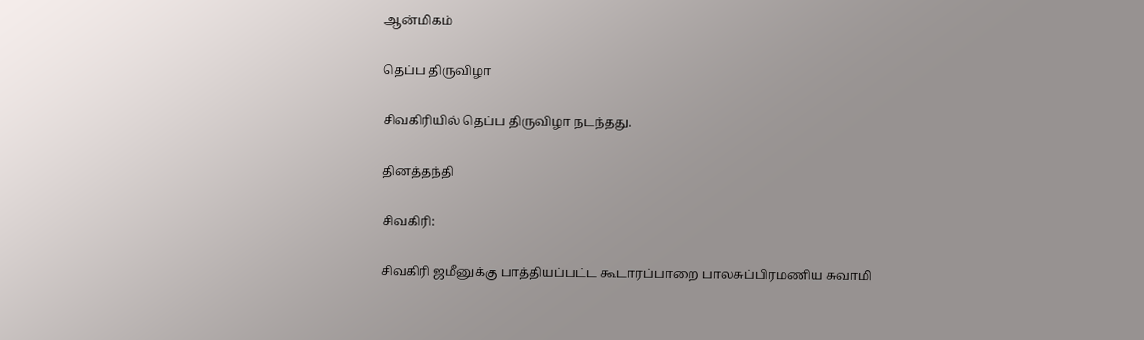ஆன்மிகம்

தெப்ப திருவிழா

சிவகிரியில் தெப்ப திருவிழா நடந்தது.

தினத்தந்தி

சிவகிரி:

சிவகிரி ஜமீனுக்கு பாத்தியப்பட்ட கூடாரப்பாறை பாலசுப்பிரமணிய சுவாமி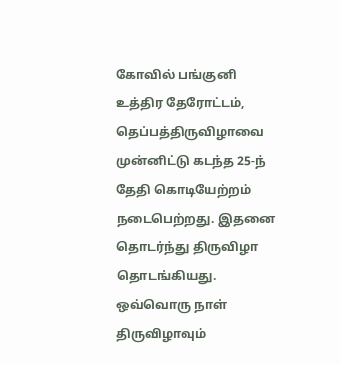கோவில் பங்குனி உத்திர தேரோட்டம், தெப்பத்திருவிழாவை முன்னிட்டு கடந்த 25-ந் தேதி கொடியேற்றம் நடைபெற்றது. இதனை தொடர்ந்து திருவிழா தொடங்கியது. ஒவ்வொரு நாள் திருவிழாவும்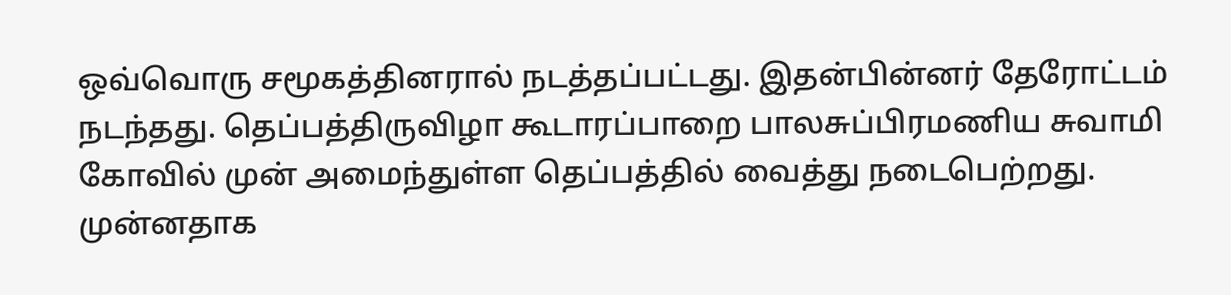ஒவ்வொரு சமூகத்தினரால் நடத்தப்பட்டது. இதன்பின்னர் தேரோட்டம் நடந்தது. தெப்பத்திருவிழா கூடாரப்பாறை பாலசுப்பிரமணிய சுவாமி கோவில் முன் அமைந்துள்ள தெப்பத்தில் வைத்து நடைபெற்றது. முன்னதாக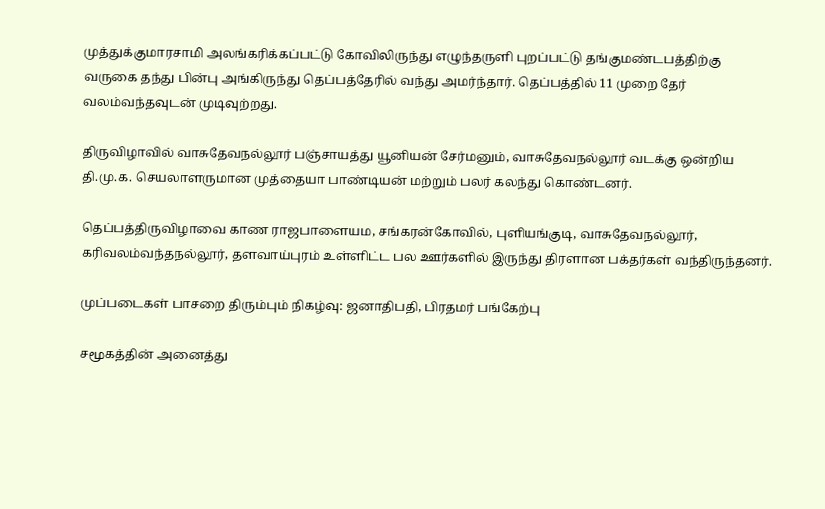முத்துக்குமாரசாமி அலங்கரிக்கப்பட்டு கோவிலிருந்து எழுந்தருளி புறப்பட்டு தங்குமண்டபத்திற்கு வருகை தந்து பின்பு அங்கிருந்து தெப்பத்தேரில் வந்து அமர்ந்தார். தெப்பத்தில் 11 முறை தேர் வலம்வந்தவுடன் முடிவுற்றது.

திருவிழாவில் வாசுதேவநல்லூர் பஞ்சாயத்து யூனியன் சேர்மனும், வாசுதேவநல்லூர் வடக்கு ஒன்றிய தி.மு.க. செயலாளருமான முத்தையா பாண்டியன் மற்றும் பலர் கலந்து கொண்டனர்.

தெப்பத்திருவிழாவை காண ராஜபாளையம, சங்கரன்கோவில், புளியங்குடி, வாசுதேவநல்லூர், கரிவலம்வந்தநல்லூர், தளவாய்புரம் உள்ளிட்ட பல ஊர்களில் இருந்து திரளான பக்தர்கள் வந்திருந்தனர்.

முப்படைகள் பாசறை திரும்பும் நிகழ்வு: ஜனாதிபதி, பிரதமர் பங்கேற்பு

சமூகத்தின் அனைத்து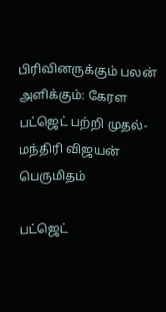பிரிவினருக்கும் பலன் அளிக்கும்: கேரள பட்ஜெட் பற்றி முதல்-மந்திரி விஜயன் பெருமிதம்

பட்ஜெட்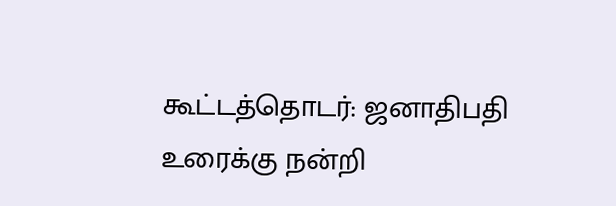கூட்டத்தொடர்: ஜனாதிபதி உரைக்கு நன்றி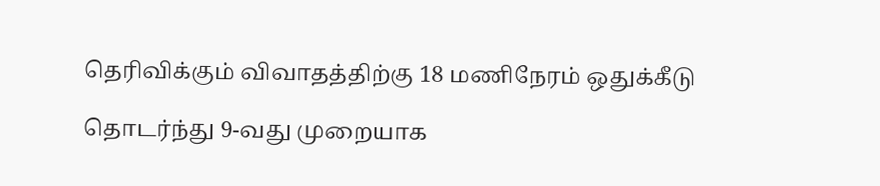தெரிவிக்கும் விவாதத்திற்கு 18 மணிநேரம் ஒதுக்கீடு

தொடர்ந்து 9-வது முறையாக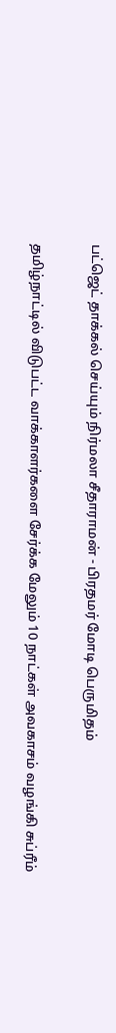பட்ஜெட் தாக்கல் செய்யும் நிர்மலா சீதாராமன் - பிரதமர் மோடி பெருமிதம்

தமிழ்நாட்டில் விடுபட்ட வாக்காளர்களை சேர்க்க மேலும் 10 நாட்கள் அவகாசம் வழங்கி சுப்ரீம்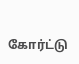கோர்ட்டு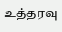உத்தரவு